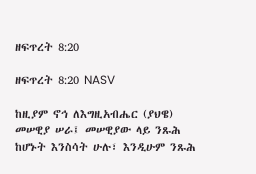ዘፍጥረት 8:20

ዘፍጥረት 8:20 NASV

ከዚያም ኖኅ ለእግዚአብሔር (ያህዌ) መሠዊያ ሠራ፤ መሠዊያው ላይ ንጹሕ ከሆኑት እንስሳት ሁሉ፣ እንዲሁም ንጹሕ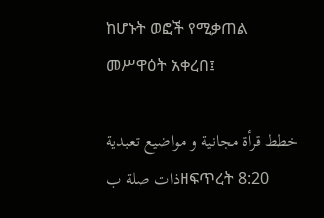ከሆኑት ወፎች የሚቃጠል መሥዋዕት አቀረበ፤

خطط قرأة مجانية و مواضيع تعبدية ذات صلة بዘፍጥረት 8:20